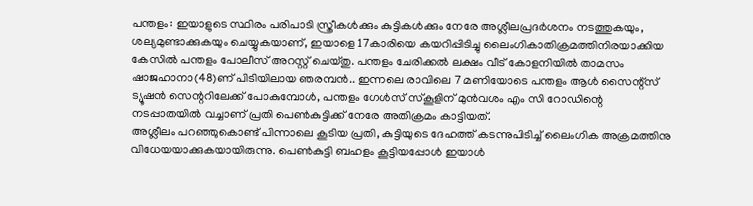പന്തളം: ഇയാളുടെ സ്ഥിരം പരിപാടി സ്ത്രീകൾക്കും കുട്ടികൾക്കും നേരേ അശ്ലീലപ്രദർശനം നടത്തുകയും, ശല്യമുണ്ടാക്കുകയും ചെയ്യുകയാണ്, ഇയാളെ 17കാരിയെ കയറിപ്പിടിച്ചു ലൈംഗികാതിക്രമത്തിനിരയാക്കിയ കേസിൽ പന്തളം പോലീസ് അറസ്റ്റ് ചെയ്തു. പന്തളം ചേരിക്കൽ ലക്ഷം വീട് കോളനിയിൽ താമസം ഷാജഹാനാ(48)ണ് പിടിയിലായ ഞരമ്പൻ.. ഇന്നലെ രാവിലെ 7 മണിയോടെ പന്തളം ആൾ സൈന്റ്സ് ട്യൂഷൻ സെന്ററിലേക്ക് പോകുമ്പോൾ, പന്തളം ഗേൾസ് സ്കൂളിന് മുൻവശം എം സി റോഡിന്റെ നടപ്പാതയിൽ വച്ചാണ് പ്രതി പെൺകുട്ടിക്ക് നേരേ അതിക്രമം കാട്ടിയത്.
അശ്ലീലം പറഞ്ഞുകൊണ്ട് പിന്നാലെ കൂടിയ പ്രതി, കുട്ടിയുടെ ദേഹത്ത് കടന്നുപിടിച്ച് ലൈംഗിക അക്രമത്തിനു വിധേയയാക്കുകയായിരുന്നു. പെൺകുട്ടി ബഹളം കൂട്ടിയപ്പോൾ ഇയാൾ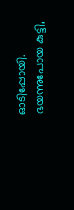ഓടിപ്പോയി. ഭയന്നുപോയ കുട്ടി,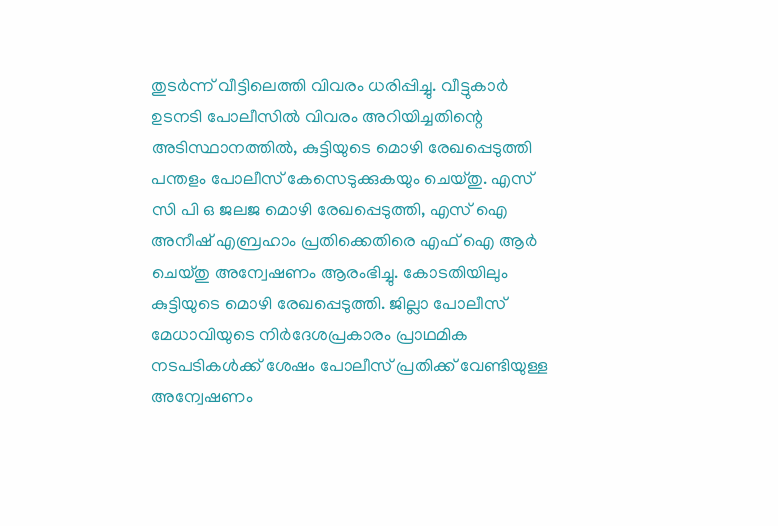തുടർന്ന് വീട്ടിലെത്തി വിവരം ധരിപ്പിച്ചു. വീട്ടുകാർ ഉടനടി പോലീസിൽ വിവരം അറിയിച്ചതിന്റെ അടിസ്ഥാനത്തിൽ, കുട്ടിയുടെ മൊഴി രേഖപ്പെടുത്തി പന്തളം പോലീസ് കേസെടുക്കുകയും ചെയ്തു. എസ് സി പി ഒ ജലജ മൊഴി രേഖപ്പെടുത്തി, എസ് ഐ അനീഷ് എബ്രഹാം പ്രതിക്കെതിരെ എഫ് ഐ ആർ ചെയ്തു അന്വേഷണം ആരംഭിച്ചു. കോടതിയിലും കുട്ടിയുടെ മൊഴി രേഖപ്പെടുത്തി. ജില്ലാ പോലീസ് മേധാവിയുടെ നിർദേശപ്രകാരം പ്രാഥമിക നടപടികൾക്ക് ശേഷം പോലീസ് പ്രതിക്ക് വേണ്ടിയുള്ള അന്വേഷണം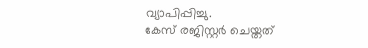വ്യാപിപ്പിച്ചു.
കേസ് രജിസ്റ്റർ ചെയ്തത്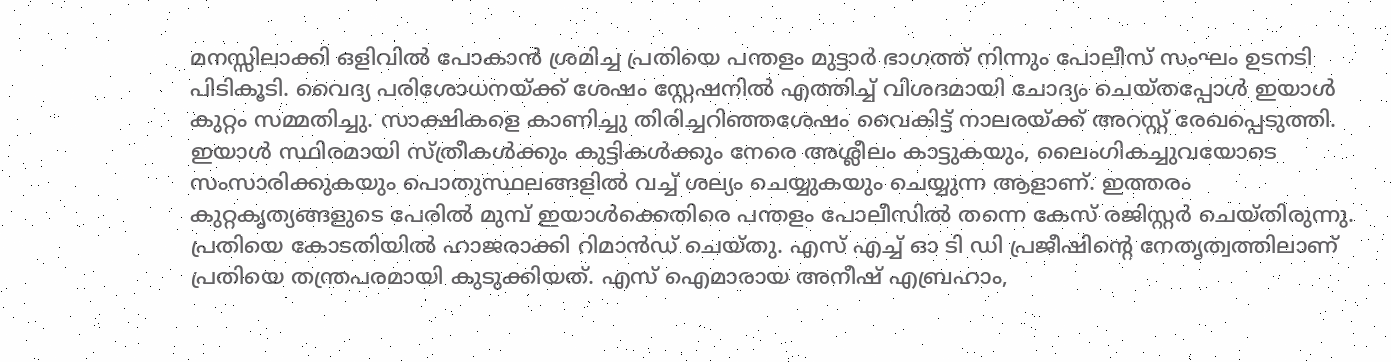മനസ്സിലാക്കി ഒളിവിൽ പോകാൻ ശ്രമിച്ച പ്രതിയെ പന്തളം മുട്ടാർ ഭാഗത്ത് നിന്നും പോലീസ് സംഘം ഉടനടി പിടികൂടി. വൈദ്യ പരിശോധനയ്ക്ക് ശേഷം സ്റ്റേഷനിൽ എത്തിച്ച് വിശദമായി ചോദ്യം ചെയ്തപ്പോൾ ഇയാൾ കുറ്റം സമ്മതിച്ചു. സാക്ഷികളെ കാണിച്ചു തിരിച്ചറിഞ്ഞശേഷം വൈകിട്ട് നാലരയ്ക്ക് അറസ്റ്റ് രേഖപ്പെടുത്തി. ഇയാൾ സ്ഥിരമായി സ്ത്രീകൾക്കും കുട്ടികൾക്കും നേരെ അശ്ലീലം കാട്ടുകയും, ലൈംഗികച്ചുവയോടെ സംസാരിക്കുകയും പൊതുസ്ഥലങ്ങളിൽ വച്ച് ശല്യം ചെയ്യുകയും ചെയ്യുന്ന ആളാണ്. ഇത്തരം കുറ്റകൃത്യങ്ങളുടെ പേരിൽ മുമ്പ് ഇയാൾക്കെതിരെ പന്തളം പോലീസിൽ തന്നെ കേസ് രജിസ്റ്റർ ചെയ്തിരുന്നു. പ്രതിയെ കോടതിയിൽ ഹാജരാക്കി റിമാൻഡ് ചെയ്തു. എസ് എച്ച് ഓ ടി ഡി പ്രജീഷിന്റെ നേതൃത്വത്തിലാണ് പ്രതിയെ തന്ത്രപരമായി കുടുക്കിയത്. എസ് ഐമാരായ അനീഷ് എബ്രഹാം,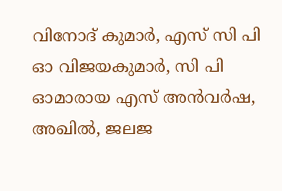വിനോദ് കുമാർ, എസ് സി പി ഓ വിജയകുമാർ, സി പി ഓമാരായ എസ് അൻവർഷ, അഖിൽ, ജലജ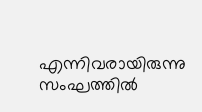എന്നിവരായിരുന്നു സംഘത്തിൽ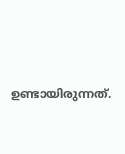ഉണ്ടായിരുന്നത്.